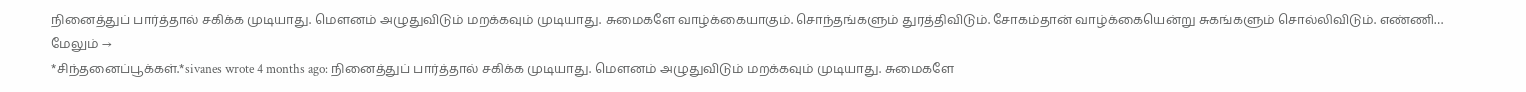நினைத்துப் பார்த்தால் சகிக்க முடியாது. மௌனம் அழுதுவிடும் மறக்கவும் முடியாது. சுமைகளே வாழ்க்கையாகும். சொந்தங்களும் துரத்திவிடும். சோகம்தான் வாழ்க்கையென்று சுகங்களும் சொல்லிவிடும். எண்ணி… மேலும் →
*சிந்தனைப்பூக்கள்.*sivanes wrote 4 months ago: நினைத்துப் பார்த்தால் சகிக்க முடியாது. மௌனம் அழுதுவிடும் மறக்கவும் முடியாது. சுமைகளே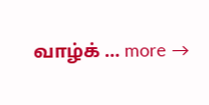வாழ்க் … more →